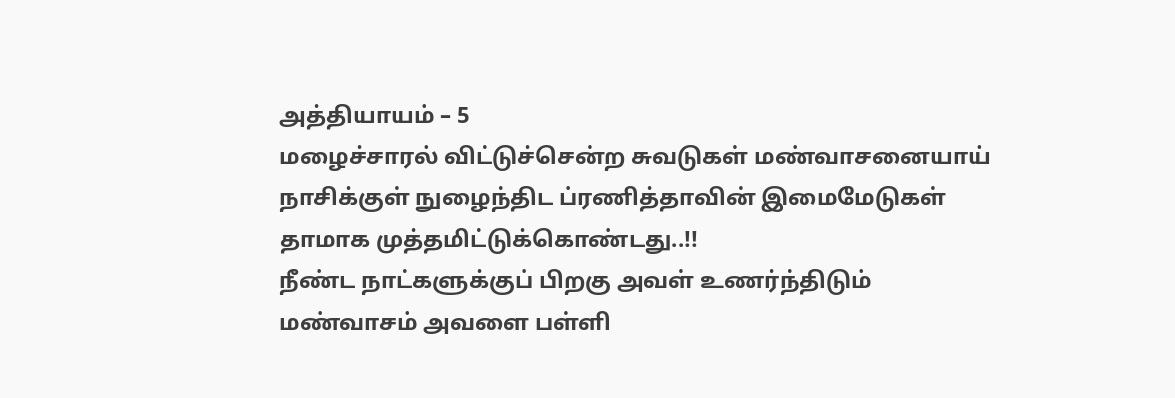அத்தியாயம் – 5
மழைச்சாரல் விட்டுச்சென்ற சுவடுகள் மண்வாசனையாய் நாசிக்குள் நுழைந்திட ப்ரணித்தாவின் இமைமேடுகள் தாமாக முத்தமிட்டுக்கொண்டது..!!
நீண்ட நாட்களுக்குப் பிறகு அவள் உணர்ந்திடும் மண்வாசம் அவளை பள்ளி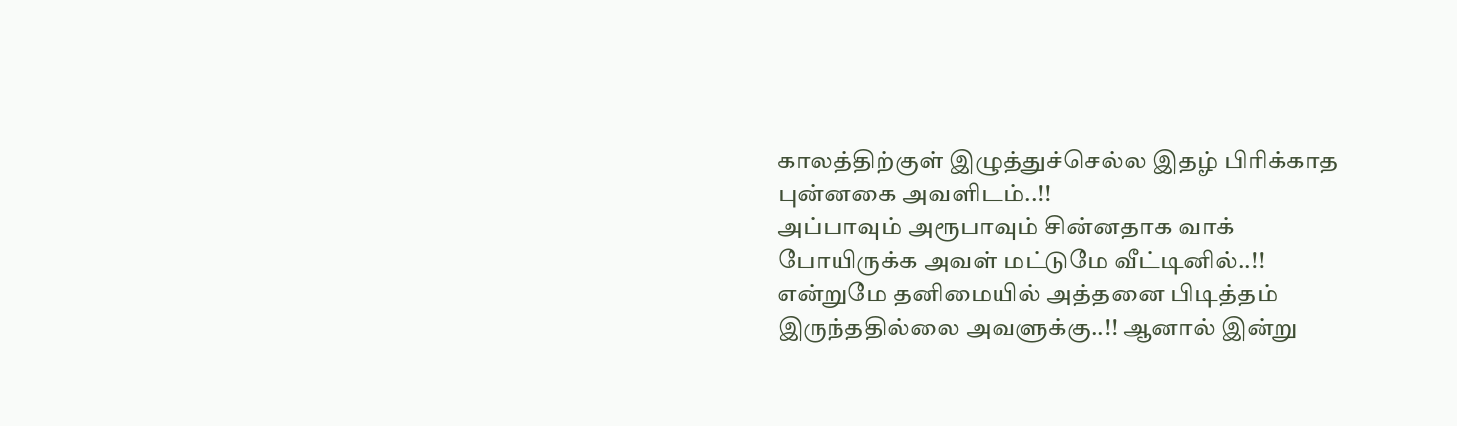காலத்திற்குள் இழுத்துச்செல்ல இதழ் பிரிக்காத புன்னகை அவளிடம்..!!
அப்பாவும் அரூபாவும் சின்னதாக வாக் போயிருக்க அவள் மட்டுமே வீட்டினில்..!!
என்றுமே தனிமையில் அத்தனை பிடித்தம் இருந்ததில்லை அவளுக்கு..!! ஆனால் இன்று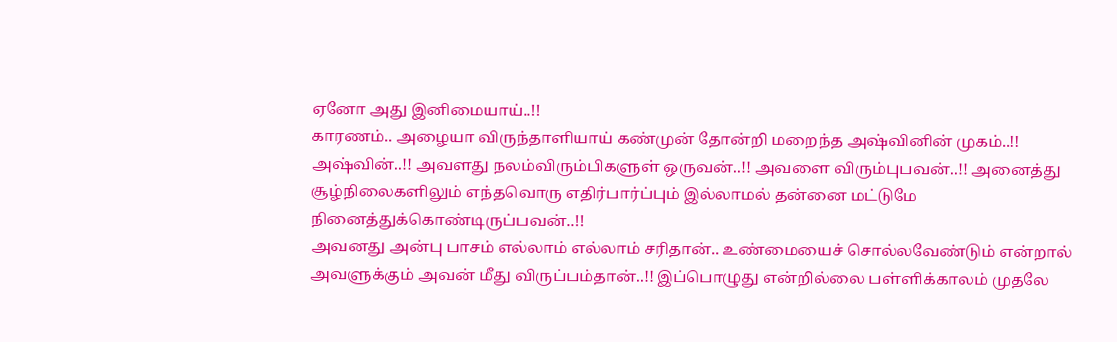ஏனோ அது இனிமையாய்..!!
காரணம்.. அழையா விருந்தாளியாய் கண்முன் தோன்றி மறைந்த அஷ்வினின் முகம்..!!
அஷ்வின்..!! அவளது நலம்விரும்பிகளுள் ஒருவன்..!! அவளை விரும்புபவன்..!! அனைத்து சூழ்நிலைகளிலும் எந்தவொரு எதிர்பார்ப்பும் இல்லாமல் தன்னை மட்டுமே நினைத்துக்கொண்டிருப்பவன்..!!
அவனது அன்பு பாசம் எல்லாம் எல்லாம் சரிதான்.. உண்மையைச் சொல்லவேண்டும் என்றால் அவளுக்கும் அவன் மீது விருப்பம்தான்..!! இப்பொழுது என்றில்லை பள்ளிக்காலம் முதலே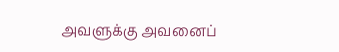அவளுக்கு அவனைப்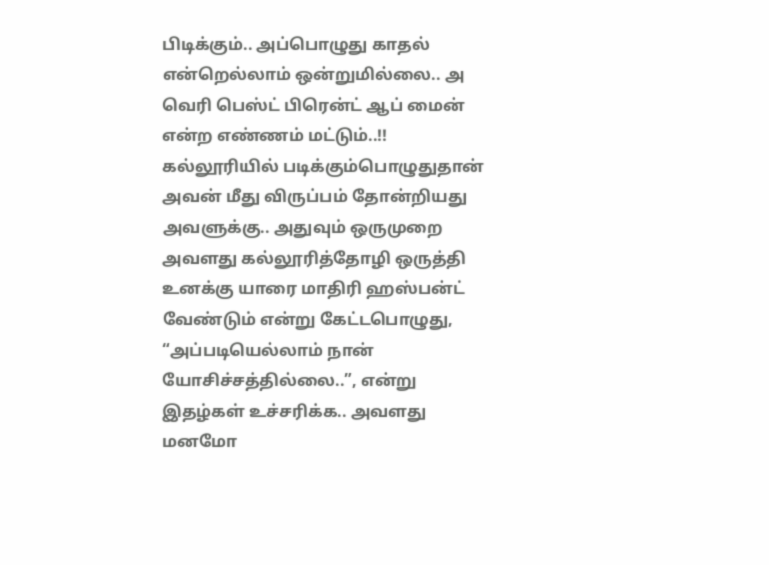பிடிக்கும்.. அப்பொழுது காதல் என்றெல்லாம் ஒன்றுமில்லை.. அ வெரி பெஸ்ட் பிரென்ட் ஆப் மைன் என்ற எண்ணம் மட்டும்..!!
கல்லூரியில் படிக்கும்பொழுதுதான் அவன் மீது விருப்பம் தோன்றியது அவளுக்கு.. அதுவும் ஒருமுறை அவளது கல்லூரித்தோழி ஒருத்தி உனக்கு யாரை மாதிரி ஹஸ்பன்ட் வேண்டும் என்று கேட்டபொழுது, “அப்படியெல்லாம் நான் யோசிச்சத்தில்லை..”, என்று இதழ்கள் உச்சரிக்க.. அவளது மனமோ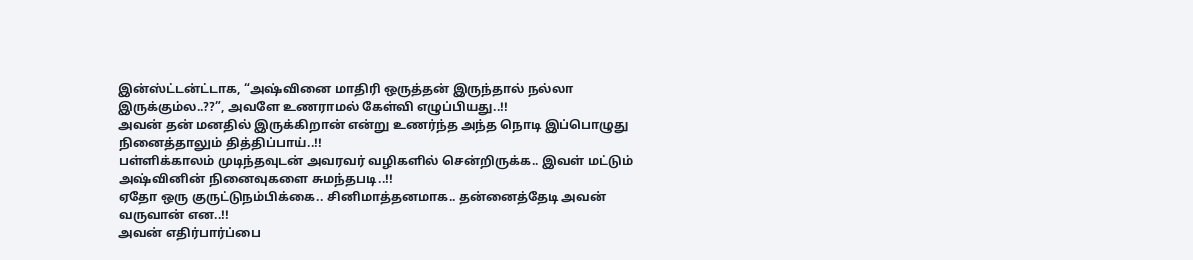இன்ஸ்ட்டன்ட்டாக, “அஷ்வினை மாதிரி ஒருத்தன் இருந்தால் நல்லா இருக்கும்ல..??”, அவளே உணராமல் கேள்வி எழுப்பியது..!!
அவன் தன் மனதில் இருக்கிறான் என்று உணர்ந்த அந்த நொடி இப்பொழுது நினைத்தாலும் தித்திப்பாய்..!!
பள்ளிக்காலம் முடிந்தவுடன் அவரவர் வழிகளில் சென்றிருக்க.. இவள் மட்டும் அஷ்வினின் நினைவுகளை சுமந்தபடி..!!
ஏதோ ஒரு குருட்டுநம்பிக்கை.. சினிமாத்தனமாக.. தன்னைத்தேடி அவன் வருவான் என..!!
அவன் எதிர்பார்ப்பை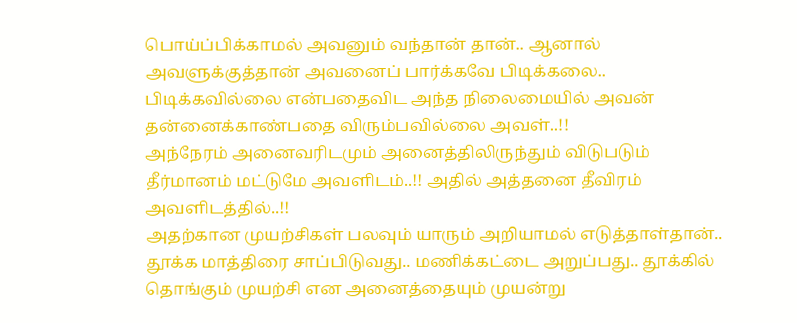பொய்ப்பிக்காமல் அவனும் வந்தான் தான்.. ஆனால் அவளுக்குத்தான் அவனைப் பார்க்கவே பிடிக்கலை.. பிடிக்கவில்லை என்பதைவிட அந்த நிலைமையில் அவன் தன்னைக்காண்பதை விரும்பவில்லை அவள்..!!
அந்நேரம் அனைவரிடமும் அனைத்திலிருந்தும் விடுபடும் தீர்மானம் மட்டுமே அவளிடம்..!! அதில் அத்தனை தீவிரம் அவளிடத்தில்..!!
அதற்கான முயற்சிகள் பலவும் யாரும் அறியாமல் எடுத்தாள்தான்.. தூக்க மாத்திரை சாப்பிடுவது.. மணிக்கட்டை அறுப்பது.. தூக்கில் தொங்கும் முயற்சி என அனைத்தையும் முயன்று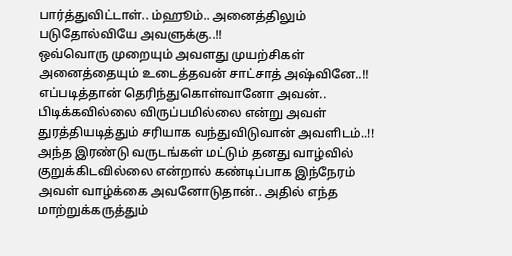பார்த்துவிட்டாள்.. ம்ஹூம்.. அனைத்திலும் படுதோல்வியே அவளுக்கு..!!
ஒவ்வொரு முறையும் அவளது முயற்சிகள் அனைத்தையும் உடைத்தவன் சாட்சாத் அஷ்வினே..!!
எப்படித்தான் தெரிந்துகொள்வானோ அவன்.. பிடிக்கவில்லை விருப்பமில்லை என்று அவள் துரத்தியடித்தும் சரியாக வந்துவிடுவான் அவளிடம்..!!
அந்த இரண்டு வருடங்கள் மட்டும் தனது வாழ்வில் குறுக்கிடவில்லை என்றால் கண்டிப்பாக இந்நேரம் அவள் வாழ்க்கை அவனோடுதான்.. அதில் எந்த மாற்றுக்கருத்தும்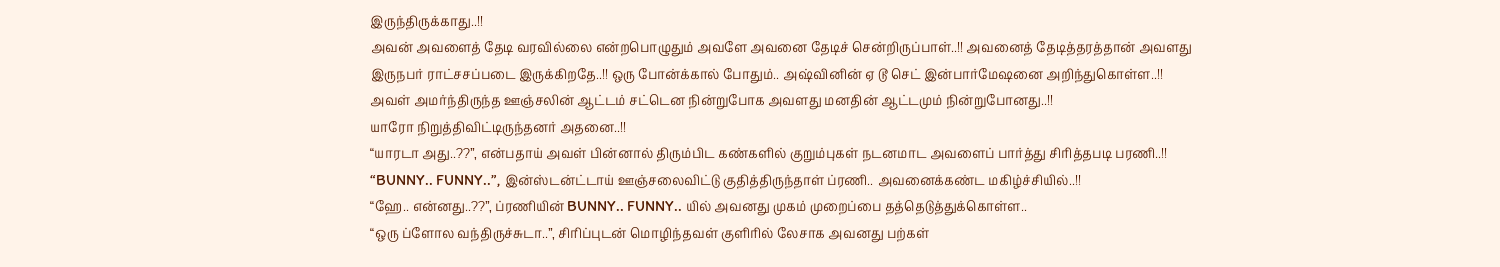இருந்திருக்காது..!!
அவன் அவளைத் தேடி வரவில்லை என்றபொழுதும் அவளே அவனை தேடிச் சென்றிருப்பாள்..!! அவனைத் தேடித்தரத்தான் அவளது இருநபர் ராட்சசப்படை இருக்கிறதே..!! ஒரு போன்க்கால் போதும்.. அஷ்வினின் ஏ டூ செட் இன்பார்மேஷனை அறிந்துகொள்ள..!!
அவள் அமர்ந்திருந்த ஊஞ்சலின் ஆட்டம் சட்டென நின்றுபோக அவளது மனதின் ஆட்டமும் நின்றுபோனது..!!
யாரோ நிறுத்திவிட்டிருந்தனர் அதனை..!!
“யாரடா அது..??”, என்பதாய் அவள் பின்னால் திரும்பிட கண்களில் குறும்புகள் நடனமாட அவளைப் பார்த்து சிரித்தபடி பரணி..!!
“BUNNY.. FUNNY..”, இன்ஸ்டன்ட்டாய் ஊஞ்சலைவிட்டு குதித்திருந்தாள் ப்ரணி.. அவனைக்கண்ட மகிழ்ச்சியில்..!!
“ஹே.. என்னது..??”, ப்ரணியின் BUNNY.. FUNNY.. யில் அவனது முகம் முறைப்பை தத்தெடுத்துக்கொள்ள..
“ஒரு ப்ளோல வந்திருச்சுடா..”, சிரிப்புடன் மொழிந்தவள் குளிரில் லேசாக அவனது பற்கள்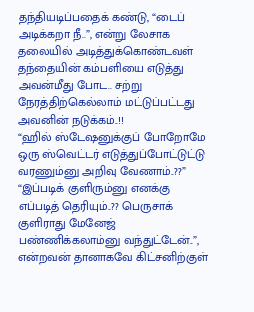தந்தியடிப்பதைக் கண்டு, “டைப் அடிக்கறா நீ..”, என்று லேசாக தலையில் அடித்துக்கொண்டவள் தந்தையின் கம்பளியை எடுத்து அவன்மீது போட.. சற்று நேரத்திற்கெல்லாம் மட்டுப்பட்டது அவனின் நடுக்கம்..!!
“ஹில் ஸ்டேஷனுக்குப் போறோமே ஒரு ஸ்வெட்டர் எடுத்துப்போட்டுட்டு வரணும்னு அறிவு வேணாம்..??”
“இப்படிக் குளிரும்னு எனக்கு எப்படித் தெரியும்..?? பெருசாக் குளிராது மேனேஜ் பண்ணிக்கலாம்னு வந்துட்டேன்..”, என்றவன் தானாகவே கிட்சனிற்குள்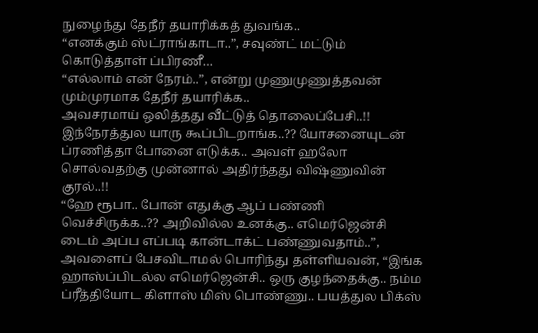நுழைந்து தேநீர் தயாரிக்கத் துவங்க..
“எனக்கும் ஸ்ட்ராங்காடா..”, சவுண்ட் மட்டும் கொடுத்தாள் ப்பிரணீ…
“எல்லாம் என் நேரம்..”, என்று முணுமுணுத்தவன் மும்முரமாக தேநீர் தயாரிக்க..
அவசரமாய் ஒலித்தது வீட்டுத் தொலைப்பேசி..!!
இந்நேரத்துல யாரு கூப்பிடறாங்க..?? யோசனையுடன் ப்ரணித்தா போனை எடுக்க.. அவள் ஹலோ சொல்வதற்கு முன்னால் அதிர்ந்தது விஷ்ணுவின் குரல்..!!
“ஹே ரூபா.. போன் எதுக்கு ஆப் பண்ணி வெச்சிருக்க..?? அறிவில்ல உனக்கு.. எமெர்ஜென்சி டைம் அப்ப எப்படி கான்டாக்ட் பண்ணுவதாம்..”, அவளைப் பேசவிடாமல் பொரிந்து தள்ளியவன், “இங்க ஹாஸ்ப்பிடல்ல எமெர்ஜென்சி.. ஒரு குழந்தைக்கு.. நம்ம ப்ரீத்தியோட கிளாஸ் மிஸ் பொண்ணு.. பயத்துல பிக்ஸ்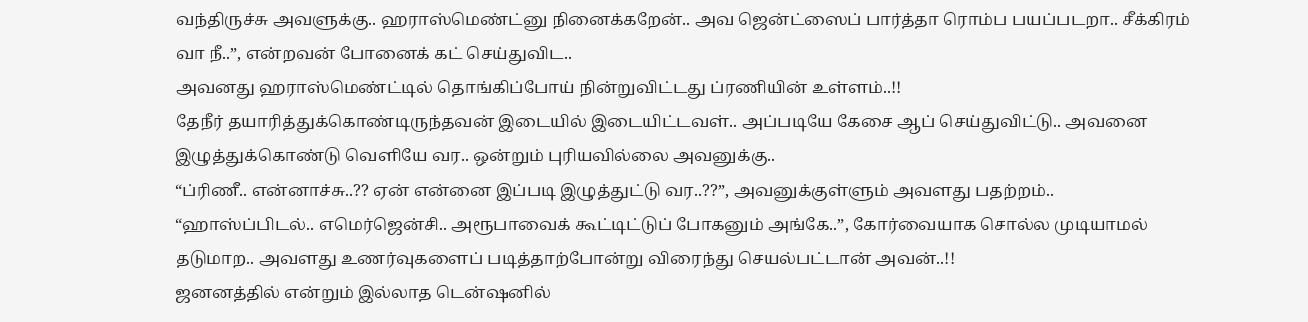வந்திருச்சு அவளுக்கு.. ஹராஸ்மெண்ட்னு நினைக்கறேன்.. அவ ஜென்ட்ஸைப் பார்த்தா ரொம்ப பயப்படறா.. சீக்கிரம் வா நீ..”, என்றவன் போனைக் கட் செய்துவிட..
அவனது ஹராஸ்மெண்ட்டில் தொங்கிப்போய் நின்றுவிட்டது ப்ரணியின் உள்ளம்..!!
தேநீர் தயாரித்துக்கொண்டிருந்தவன் இடையில் இடையிட்டவள்.. அப்படியே கேசை ஆப் செய்துவிட்டு.. அவனை இழுத்துக்கொண்டு வெளியே வர.. ஒன்றும் புரியவில்லை அவனுக்கு..
“ப்ரிணீ.. என்னாச்சு..?? ஏன் என்னை இப்படி இழுத்துட்டு வர..??”, அவனுக்குள்ளும் அவளது பதற்றம்..
“ஹாஸ்ப்பிடல்.. எமெர்ஜென்சி.. அரூபாவைக் கூட்டிட்டுப் போகனும் அங்கே..”, கோர்வையாக சொல்ல முடியாமல் தடுமாற.. அவளது உணர்வுகளைப் படித்தாற்போன்று விரைந்து செயல்பட்டான் அவன்..!!
ஜனனத்தில் என்றும் இல்லாத டென்ஷனில்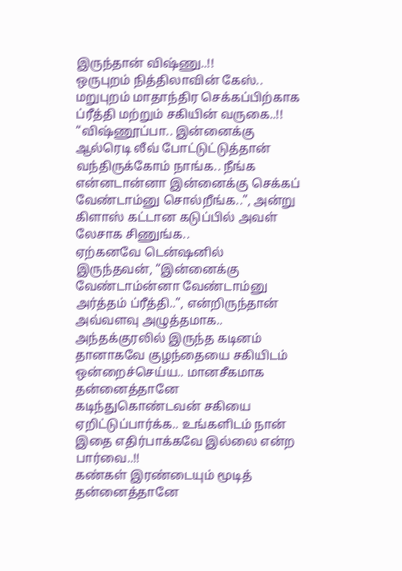இருந்தான் விஷ்ணு..!!
ஒருபுறம் நித்திலாவின் கேஸ்.. மறுபுறம் மாதாந்திர செக்கப்பிற்காக ப்ரீத்தி மற்றும் சகியின் வருகை..!!
“விஷ்ணூப்பா.. இன்னைக்கு ஆல்ரெடி லீவ் போட்டுட்டுத்தான் வந்திருக்கோம் நாங்க.. நீங்க என்னடான்னா இன்னைக்கு செக்கப் வேண்டாம்னு சொல்றீங்க..”, அன்று கிளாஸ் கட்டான கடுப்பில் அவள் லேசாக சிணுங்க..
ஏற்கனவே டென்ஷனில் இருந்தவன், “இன்னைக்கு வேண்டாம்ன்னா வேண்டாம்னு அர்த்தம் ப்ரீத்தி..”, என்றிருந்தான் அவ்வளவு அழுத்தமாக..
அந்தக்குரலில் இருந்த கடினம் தானாகவே குழந்தையை சகியிடம் ஒன்றைச்செய்ய.. மானசீகமாக தன்னைத்தானே கடிந்துகொண்டவன் சகியை ஏறிட்டுப்பார்க்க.. உங்களிடம் நான் இதை எதிர்பாக்கவே இல்லை என்ற பார்வை..!!
கண்கள் இரண்டையும் மூடித் தன்னைத்தானே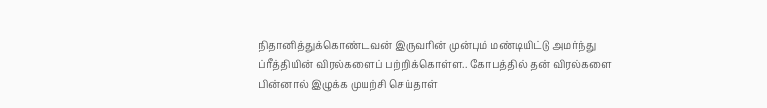நிதானித்துக்கொண்டவன் இருவரின் முன்பும் மண்டியிட்டு அமர்ந்து ப்ரீத்தியின் விரல்களைப் பற்றிக்கொள்ள.. கோபத்தில் தன் விரல்களை பின்னால் இழுக்க முயற்சி செய்தாள்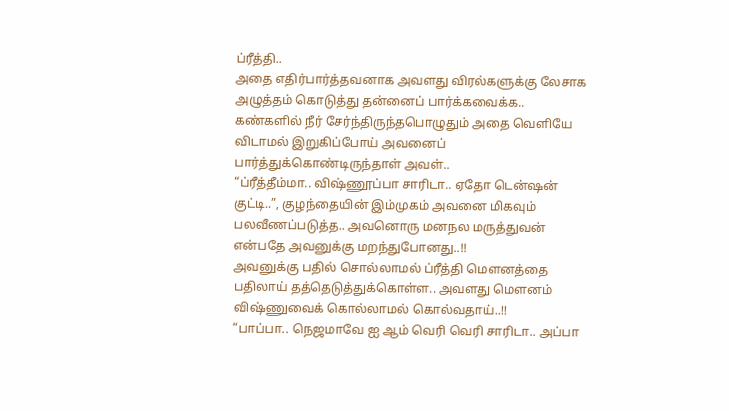ப்ரீத்தி..
அதை எதிர்பார்த்தவனாக அவளது விரல்களுக்கு லேசாக அழுத்தம் கொடுத்து தன்னைப் பார்க்கவைக்க.. கண்களில் நீர் சேர்ந்திருந்தபொழுதும் அதை வெளியே விடாமல் இறுகிப்போய் அவனைப் பார்த்துக்கொண்டிருந்தாள் அவள்..
“ப்ரீத்தீம்மா.. விஷ்ணூப்பா சாரிடா.. ஏதோ டென்ஷன் குட்டி..”, குழந்தையின் இம்முகம் அவனை மிகவும் பலவீணப்படுத்த.. அவனொரு மனநல மருத்துவன் என்பதே அவனுக்கு மறந்துபோனது..!!
அவனுக்கு பதில் சொல்லாமல் ப்ரீத்தி மௌனத்தை பதிலாய் தத்தெடுத்துக்கொள்ள.. அவளது மௌனம் விஷ்ணுவைக் கொல்லாமல் கொல்வதாய்..!!
“பாப்பா.. நெஜமாவே ஐ ஆம் வெரி வெரி சாரிடா.. அப்பா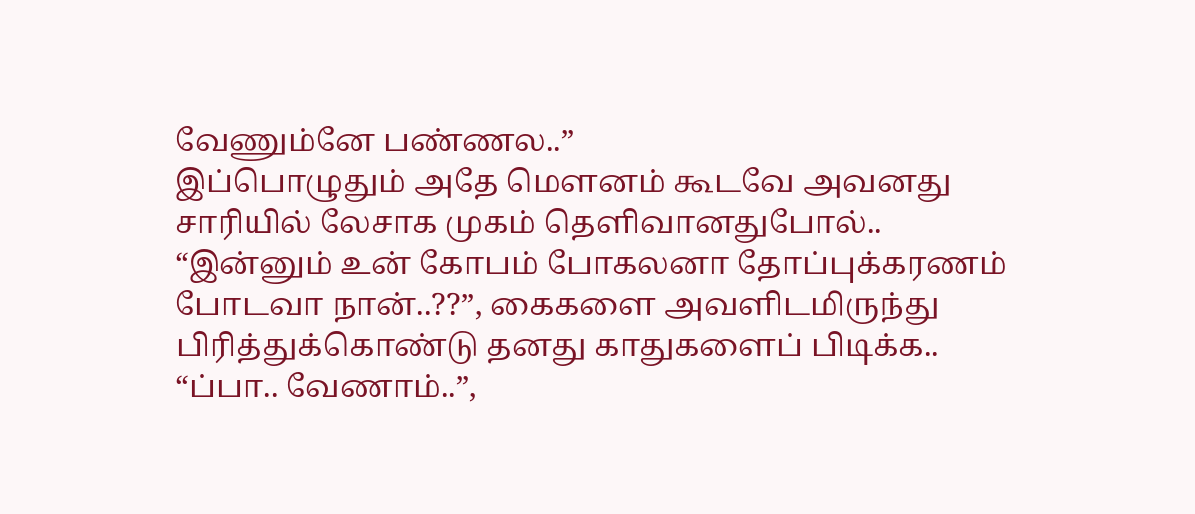வேணும்னே பண்ணல..”
இப்பொழுதும் அதே மௌனம் கூடவே அவனது சாரியில் லேசாக முகம் தெளிவானதுபோல்..
“இன்னும் உன் கோபம் போகலனா தோப்புக்கரணம் போடவா நான்..??”, கைகளை அவளிடமிருந்து பிரித்துக்கொண்டு தனது காதுகளைப் பிடிக்க..
“ப்பா.. வேணாம்..”,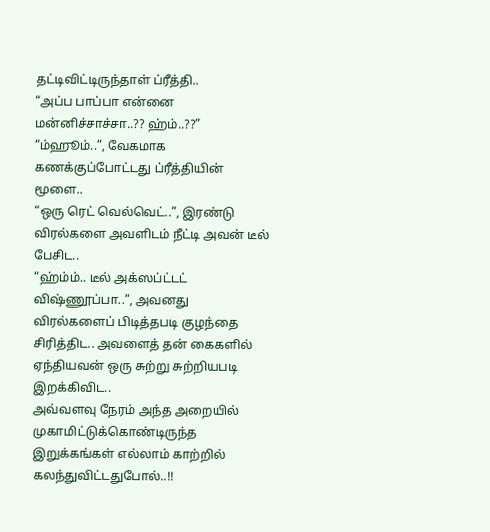தட்டிவிட்டிருந்தாள் ப்ரீத்தி..
“அப்ப பாப்பா என்னை மன்னிச்சாச்சா..?? ஹ்ம்..??”
“ம்ஹூம்..”, வேகமாக கணக்குப்போட்டது ப்ரீத்தியின் மூளை..
“ஒரு ரெட் வெல்வெட்..”, இரண்டு விரல்களை அவளிடம் நீட்டி அவன் டீல் பேசிட..
“ஹ்ம்ம்.. டீல் அக்ஸப்ட்டட் விஷ்ணூப்பா..”, அவனது விரல்களைப் பிடித்தபடி குழந்தை சிரித்திட.. அவளைத் தன் கைகளில் ஏந்தியவன் ஒரு சுற்று சுற்றியபடி இறக்கிவிட..
அவ்வளவு நேரம் அந்த அறையில் முகாமிட்டுக்கொண்டிருந்த இறுக்கங்கள் எல்லாம் காற்றில் கலந்துவிட்டதுபோல்..!!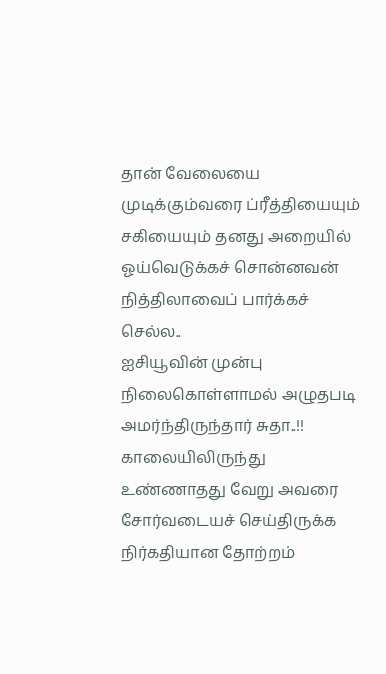தான் வேலையை முடிக்கும்வரை ப்ரீத்தியையும் சகியையும் தனது அறையில் ஓய்வெடுக்கச் சொன்னவன் நித்திலாவைப் பார்க்கச் செல்ல..
ஐசியூவின் முன்பு நிலைகொள்ளாமல் அழுதபடி அமர்ந்திருந்தார் சுதா..!! காலையிலிருந்து உண்ணாதது வேறு அவரை சோர்வடையச் செய்திருக்க நிர்கதியான தோற்றம்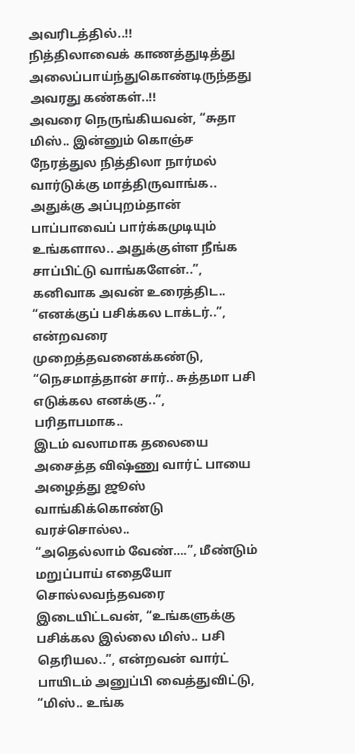அவரிடத்தில்..!!
நித்திலாவைக் காணத்துடித்து அலைப்பாய்ந்துகொண்டிருந்தது அவரது கண்கள்..!!
அவரை நெருங்கியவன், “சுதா மிஸ்.. இன்னும் கொஞ்ச நேரத்துல நித்திலா நார்மல் வார்டுக்கு மாத்திருவாங்க.. அதுக்கு அப்புறம்தான் பாப்பாவைப் பார்க்கமுடியும் உங்களால.. அதுக்குள்ள நீங்க சாப்பிட்டு வாங்களேன்..”, கனிவாக அவன் உரைத்திட..
“எனக்குப் பசிக்கல டாக்டர்..”, என்றவரை முறைத்தவனைக்கண்டு, “நெசமாத்தான் சார்.. சுத்தமா பசி எடுக்கல எனக்கு..”, பரிதாபமாக..
இடம் வலாமாக தலையை அசைத்த விஷ்ணு வார்ட் பாயை அழைத்து ஜூஸ் வாங்கிக்கொண்டு வரச்சொல்ல..
“அதெல்லாம் வேண்….”, மீண்டும் மறுப்பாய் எதையோ சொல்லவந்தவரை இடையிட்டவன், “உங்களுக்கு பசிக்கல இல்லை மிஸ்.. பசி தெரியல..”, என்றவன் வார்ட் பாயிடம் அனுப்பி வைத்துவிட்டு, “மிஸ்.. உங்க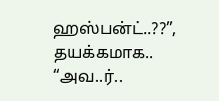ஹஸ்பன்ட்..??”, தயக்கமாக..
“அவ..ர்..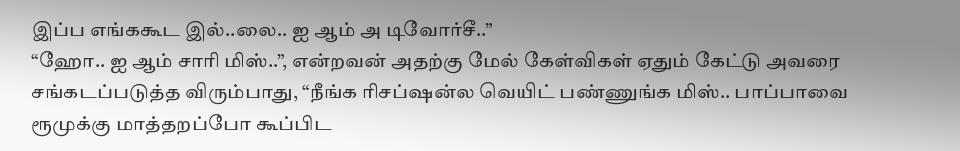இப்ப எங்ககூட இல்..லை.. ஐ ஆம் அ டிவோர்சீ..”
“ஹோ.. ஐ ஆம் சாரி மிஸ்..”, என்றவன் அதற்கு மேல் கேள்விகள் ஏதும் கேட்டு அவரை சங்கடப்படுத்த விரும்பாது, “நீங்க ரிசப்ஷன்ல வெயிட் பண்ணுங்க மிஸ்.. பாப்பாவை ரூமுக்கு மாத்தறப்போ கூப்பிட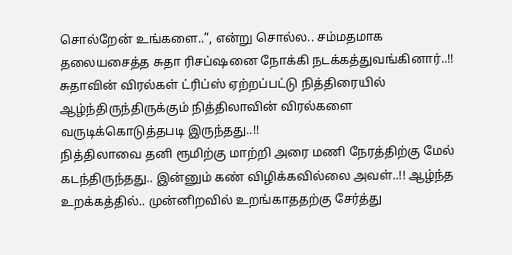சொல்றேன் உங்களை..”, என்று சொல்ல.. சம்மதமாக தலையசைத்த சுதா ரிசப்ஷனை நோக்கி நடக்கத்துவங்கினார்..!!
சுதாவின் விரல்கள் ட்ரிப்ஸ் ஏற்றப்பட்டு நித்திரையில் ஆழ்ந்திருந்திருக்கும் நித்திலாவின் விரல்களை வருடிக்கொடுத்தபடி இருந்தது..!!
நித்திலாவை தனி ரூமிற்கு மாற்றி அரை மணி நேரத்திற்கு மேல் கடந்திருந்தது.. இன்னும் கண் விழிக்கவில்லை அவள்..!! ஆழ்ந்த உறக்கத்தில்.. முன்னிறவில் உறங்காததற்கு சேர்த்து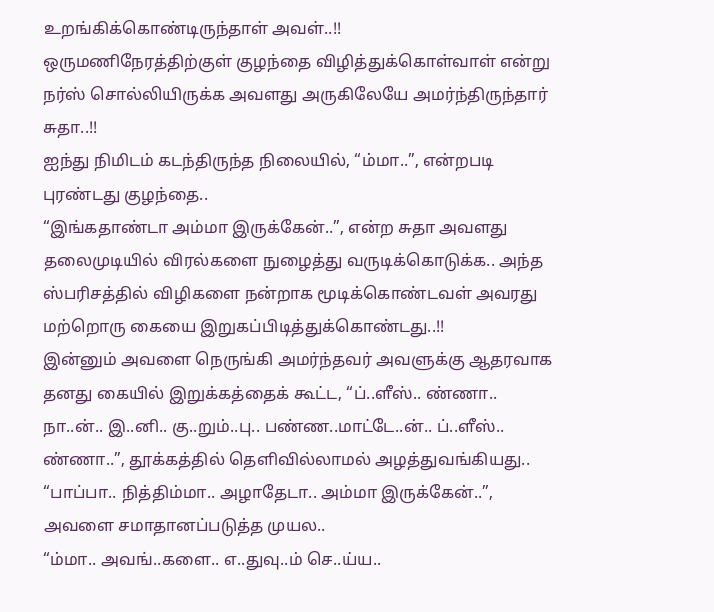உறங்கிக்கொண்டிருந்தாள் அவள்..!!
ஒருமணிநேரத்திற்குள் குழந்தை விழித்துக்கொள்வாள் என்று நர்ஸ் சொல்லியிருக்க அவளது அருகிலேயே அமர்ந்திருந்தார் சுதா..!!
ஐந்து நிமிடம் கடந்திருந்த நிலையில், “ம்மா..”, என்றபடி புரண்டது குழந்தை..
“இங்கதாண்டா அம்மா இருக்கேன்..”, என்ற சுதா அவளது தலைமுடியில் விரல்களை நுழைத்து வருடிக்கொடுக்க.. அந்த ஸ்பரிசத்தில் விழிகளை நன்றாக மூடிக்கொண்டவள் அவரது மற்றொரு கையை இறுகப்பிடித்துக்கொண்டது..!!
இன்னும் அவளை நெருங்கி அமர்ந்தவர் அவளுக்கு ஆதரவாக தனது கையில் இறுக்கத்தைக் கூட்ட, “ப்..ளீஸ்.. ண்ணா.. நா..ன்.. இ..னி.. கு..றும்..பு.. பண்ண..மாட்டே..ன்.. ப்..ளீஸ்.. ண்ணா..”, தூக்கத்தில் தெளிவில்லாமல் அழத்துவங்கியது..
“பாப்பா.. நித்திம்மா.. அழாதேடா.. அம்மா இருக்கேன்..”, அவளை சமாதானப்படுத்த முயல..
“ம்மா.. அவங்..களை.. எ..துவு..ம் செ..ய்ய..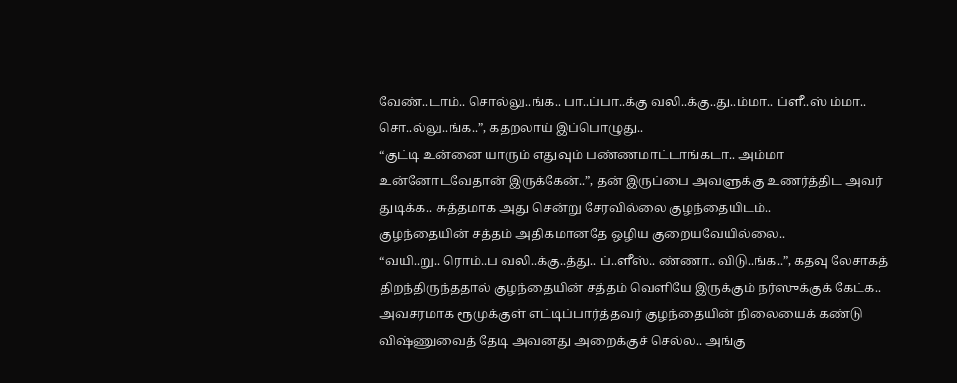வேண்..டாம்.. சொல்லு..ங்க.. பா..ப்பா..க்கு வலி..க்கு..து..ம்மா.. ப்ளீ..ஸ் ம்மா.. சொ..ல்லு..ங்க..”, கதறலாய் இப்பொழுது..
“குட்டி உன்னை யாரும் எதுவும் பண்ணமாட்டாங்கடா.. அம்மா உன்னோடவேதான் இருக்கேன்..”, தன் இருப்பை அவளுக்கு உணர்த்திட அவர் துடிக்க.. சுத்தமாக அது சென்று சேரவில்லை குழந்தையிடம்..
குழந்தையின் சத்தம் அதிகமானதே ஒழிய குறையவேயில்லை..
“வயி..று.. ரொம்..ப வலி..க்கு..த்து.. ப்..ளீஸ்.. ண்ணா.. விடு..ங்க..”, கதவு லேசாகத் திறந்திருந்ததால் குழந்தையின் சத்தம் வெளியே இருக்கும் நர்ஸுக்குக் கேட்க.. அவசரமாக ரூமுக்குள் எட்டிப்பார்த்தவர் குழந்தையின் நிலையைக் கண்டு விஷ்ணுவைத் தேடி அவனது அறைக்குச் செல்ல.. அங்கு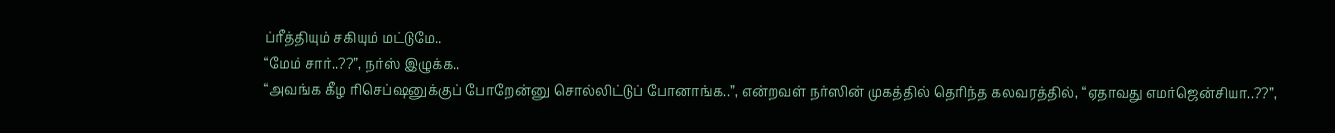ப்ரீத்தியும் சகியும் மட்டுமே..
“மேம் சார்..??”, நர்ஸ் இழுக்க..
“அவங்க கீழ ரிசெப்ஷனுக்குப் போறேன்னு சொல்லிட்டுப் போனாங்க..”, என்றவள் நர்ஸின் முகத்தில் தெரிந்த கலவரத்தில், “ஏதாவது எமர்ஜென்சியா..??”,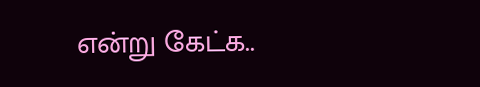என்று கேட்க..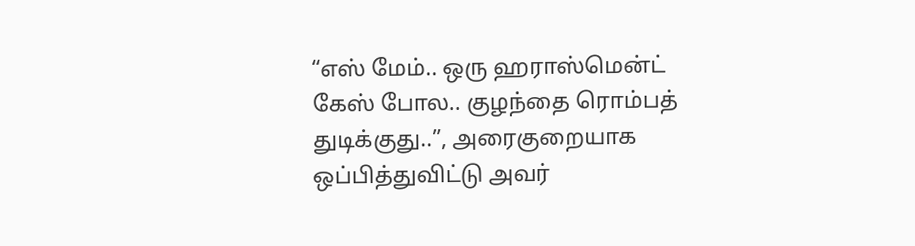“எஸ் மேம்.. ஒரு ஹராஸ்மென்ட் கேஸ் போல.. குழந்தை ரொம்பத் துடிக்குது..”, அரைகுறையாக ஒப்பித்துவிட்டு அவர்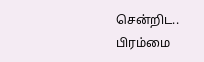சென்றிட.. பிரம்மை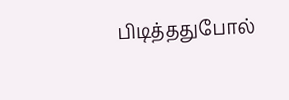பிடித்ததுபோல்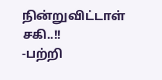நின்றுவிட்டாள் சகி..!!
-பற்றி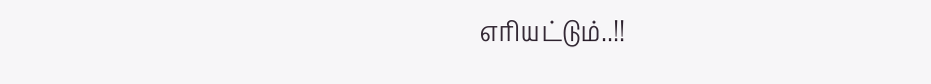எரியட்டும்..!!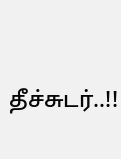தீச்சுடர்..!!